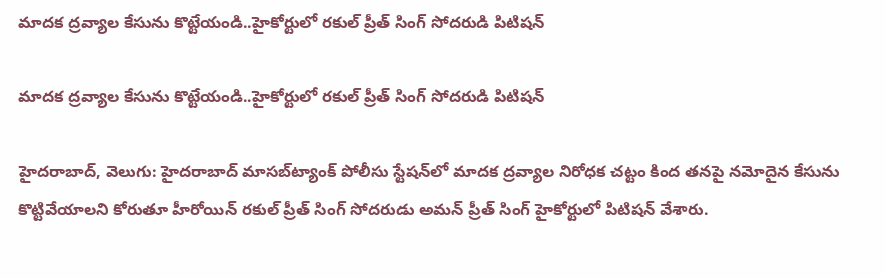మాదక ద్రవ్యాల కేసును కొట్టేయండి..హైకోర్టులో రకుల్‌‌‌‌ ప్రీత్‌‌‌‌ సింగ్‌‌‌‌ సోదరుడి పిటిషన్

మాదక ద్రవ్యాల కేసును కొట్టేయండి..హైకోర్టులో రకుల్‌‌‌‌ ప్రీత్‌‌‌‌ సింగ్‌‌‌‌ సోదరుడి పిటిషన్

హైదరాబాద్, వెలుగు: హైదరాబాద్‌‌‌‌ మాసబ్‌‌‌‌ట్యాంక్‌‌‌‌ పోలీసు స్టేషన్‌‌‌‌లో మాదక ద్రవ్యాల నిరోధక చట్టం కింద తనపై నమోదైన కేసును కొట్టివేయాలని కోరుతూ హీరోయిన్ రకుల్‌‌‌‌ ప్రీత్‌‌‌‌ సింగ్‌‌‌‌ సోదరుడు అమన్‌‌‌‌ ప్రీత్‌‌‌‌ సింగ్‌‌‌‌ హైకోర్టులో పిటిషన్‌‌‌‌ వేశారు.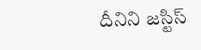దీనిని జస్టిస్‌‌‌‌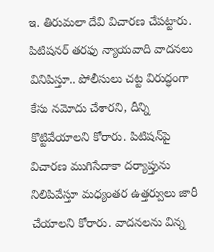ఇ. తిరుమలా దేవి విచారణ చేపట్టారు. పిటిషనర్‌‌‌‌ తరఫు న్యాయవాది వాదనలు వినిపిస్తూ.. పోలీసులు చట్ట విరుద్ధంగా కేసు నమోదు చేశారని, దీన్ని కొట్టివేయాలని కోరారు. పిటిషన్‌‌‌‌పై విచారణ ముగిసేదాకా దర్యాప్తును నిలిపివేస్తూ మధ్యంతర ఉత్తర్వులు జారీ చేయాలని కోరారు. వాదనలను విన్న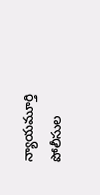న్యాయమూర్తి  పోలీసుల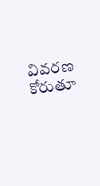వివరణ కోరుతూ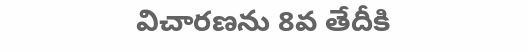విచారణను 8వ తేదీకి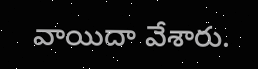వాయిదా వేశారు.